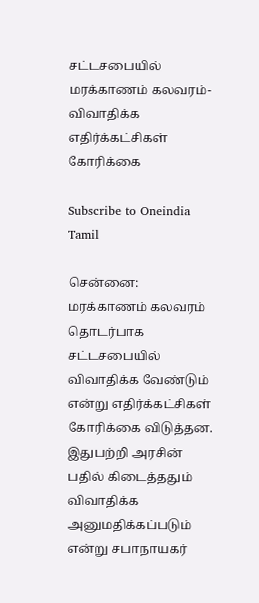சட்டசபையில் மரக்காணம் கலவரம்- விவாதிக்க எதிர்க்கட்சிகள் கோரிக்கை

Subscribe to Oneindia Tamil

சென்னை: மரக்காணம் கலவரம் தொடர்பாக சட்டசபையில் விவாதிக்க வேண்டும் என்று எதிர்க்கட்சிகள் கோரிக்கை விடுத்தன. இதுபற்றி அரசின் பதில் கிடைத்ததும் விவாதிக்க அனுமதிக்கப்படும் என்று சபாநாயகர்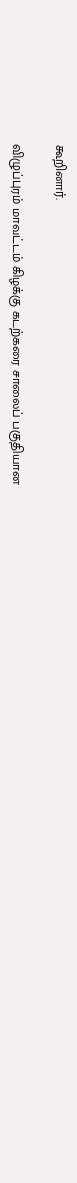கூறினார்.

விழுப்புரம் மாவட்டம் கிழக்கு கடற்கரை சாலைப் பகுதியான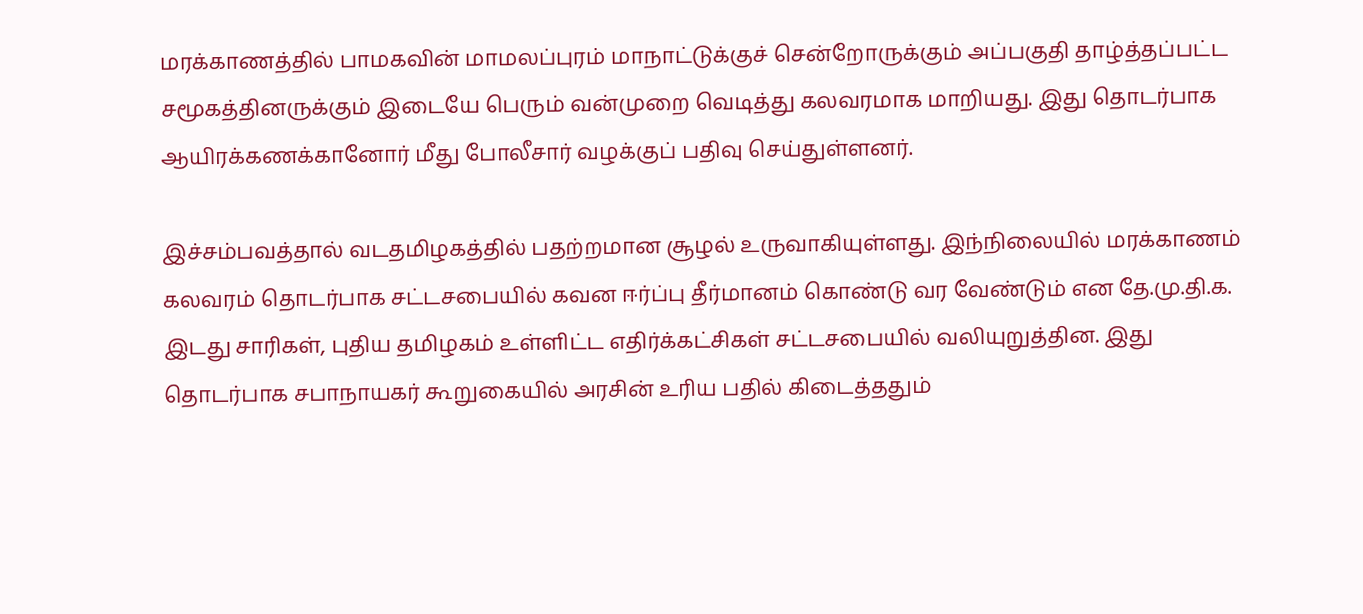மரக்காணத்தில் பாமகவின் மாமலப்புரம் மாநாட்டுக்குச் சென்றோருக்கும் அப்பகுதி தாழ்த்தப்பட்ட சமூகத்தினருக்கும் இடையே பெரும் வன்முறை வெடித்து கலவரமாக மாறியது. இது தொடர்பாக ஆயிரக்கணக்கானோர் மீது போலீசார் வழக்குப் பதிவு செய்துள்ளனர்.

இச்சம்பவத்தால் வடதமிழகத்தில் பதற்றமான சூழல் உருவாகியுள்ளது. இந்நிலையில் மரக்காணம் கலவரம் தொடர்பாக சட்டசபையில் கவன ஈர்ப்பு தீர்மானம் கொண்டு வர வேண்டும் என தே.மு.தி.க. இடது சாரிகள், புதிய தமிழகம் உள்ளிட்ட எதிர்க்கட்சிகள் சட்டசபையில் வலியுறுத்தின. இது தொடர்பாக சபாநாயகர் கூறுகையில் அரசின் உரிய பதில் கிடைத்ததும்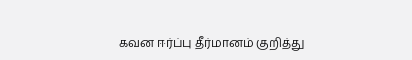கவன ஈர்ப்பு தீர்மானம் குறித்து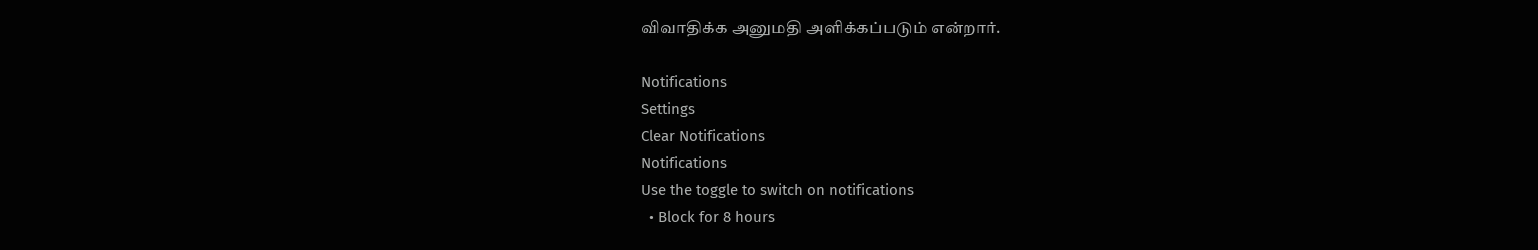விவாதிக்க அனுமதி அளிக்கப்படும் என்றார்.

Notifications
Settings
Clear Notifications
Notifications
Use the toggle to switch on notifications
  • Block for 8 hours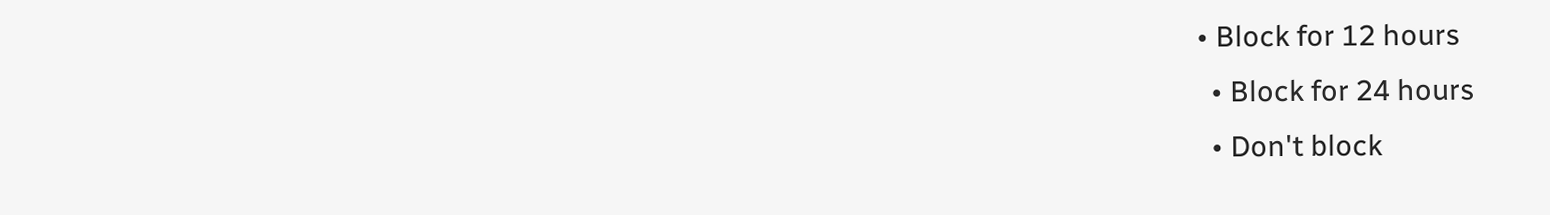• Block for 12 hours
  • Block for 24 hours
  • Don't block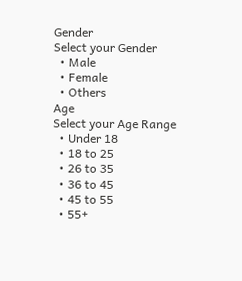Gender
Select your Gender
  • Male
  • Female
  • Others
Age
Select your Age Range
  • Under 18
  • 18 to 25
  • 26 to 35
  • 36 to 45
  • 45 to 55
  • 55+